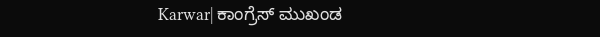Karwar| ಕಾಂಗ್ರೆಸ್ ಮುಖಂಡ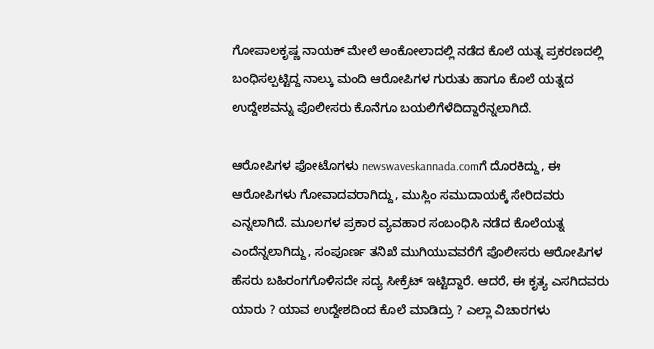ಗೋಪಾಲಕೃಷ್ಣ ನಾಯಕ್ ಮೇಲೆ ಅಂಕೋಲಾದಲ್ಲಿ ನಡೆದ ಕೊಲೆ ಯತ್ನ ಪ್ರಕರಣದಲ್ಲಿ ಬಂಧಿಸಲ್ಪಟ್ಟಿದ್ದ ನಾಲ್ಕು ಮಂದಿ ಆರೋಪಿಗಳ ಗುರುತು ಹಾಗೂ ಕೊಲೆ ಯತ್ನದ ಉದ್ದೇಶವನ್ನು ಪೊಲೀಸರು ಕೊನೆಗೂ ಬಯಲಿಗೆಳೆದಿದ್ದಾರೆನ್ನಲಾಗಿದೆ.

ಆರೋಪಿಗಳ ಫೋಟೊಗಳು newswaveskannada.comಗೆ ದೊರಕಿದ್ದು, ಈ ಆರೋಪಿಗಳು ಗೋವಾದವರಾಗಿದ್ದು, ಮುಸ್ಲಿಂ ಸಮುದಾಯಕ್ಕೆ ಸೇರಿದವರು ಎನ್ನಲಾಗಿದೆ. ಮೂಲಗಳ ಪ್ರಕಾರ ವ್ಯವಹಾರ ಸಂಬಂಧಿಸಿ ನಡೆದ ಕೊಲೆಯತ್ನ ಎಂದೆನ್ನಲಾಗಿದ್ದು, ಸಂಪೂರ್ಣ ತನಿಖೆ ಮುಗಿಯುವವರೆಗೆ ಪೊಲೀಸರು ಆರೋಪಿಗಳ ಹೆಸರು ಬಹಿರಂಗಗೊಳಿಸದೇ ಸದ್ಯ ಸೀಕ್ರೆಟ್ ಇಟ್ಟಿದ್ದಾರೆ. ಆದರೆ, ಈ ಕೃತ್ಯ ಎಸಗಿದವರು ಯಾರು ? ಯಾವ ಉದ್ದೇಶದಿಂದ ಕೊಲೆ ಮಾಡಿದ್ರು ? ಎಲ್ಲಾ ವಿಚಾರಗಳು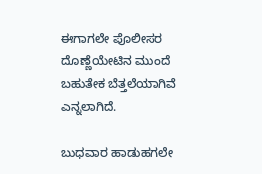ಈಗಾಗಲೇ ಪೊಲೀಸರ ದೊಣ್ಣೆಯೇಟಿನ ಮುಂದೆ ಬಹುತೇಕ ಬೆತ್ತಲೆಯಾಗಿವೆ ಎನ್ನಲಾಗಿದೆ.

ಬುಧವಾರ ಹಾಡುಹಗಲೇ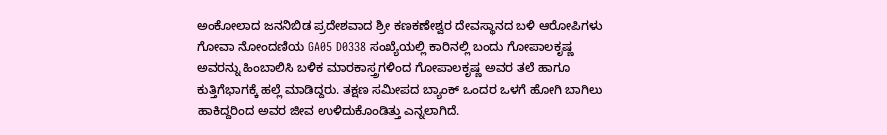ಅಂಕೋಲಾದ ಜನನಿಬಿಡ ಪ್ರದೇಶವಾದ ಶ್ರೀ ಕಣಕಣೇಶ್ವರ ದೇವಸ್ಥಾನದ ಬಳಿ ಆರೋಪಿಗಳು ಗೋವಾ ನೋಂದಣಿಯ GA05 D0338 ಸಂಖ್ಯೆಯಲ್ಲಿ ಕಾರಿನಲ್ಲಿ ಬಂದು ಗೋಪಾಲಕೃಷ್ಣ ಅವರನ್ನು ಹಿಂಬಾಲಿಸಿ ಬಳಿಕ ಮಾರಕಾಸ್ತ್ರಗಳಿಂದ ಗೋಪಾಲಕೃಷ್ಣ ಅವರ ತಲೆ ಹಾಗೂ ಕುತ್ತಿಗೆಭಾಗಕ್ಕೆ ಹಲ್ಲೆ ಮಾಡಿದ್ದರು. ತಕ್ಷಣ ಸಮೀಪದ ಬ್ಯಾಂಕ್ ಒಂದರ ಒಳಗೆ ಹೋಗಿ ಬಾಗಿಲು ಹಾಕಿದ್ದರಿಂದ ಅವರ ಜೀವ ಉಳಿದುಕೊಂಡಿತ್ತು ಎನ್ನಲಾಗಿದೆ.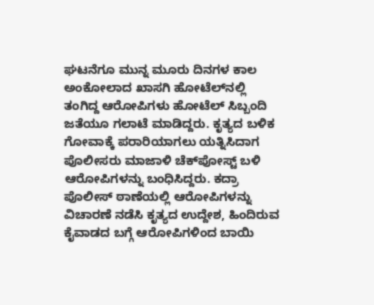ಘಟನೆಗೂ ಮುನ್ನ ಮೂರು ದಿನಗಳ ಕಾಲ ಅಂಕೋಲಾದ ಖಾಸಗಿ ಹೋಟೆಲ್‌‌ನಲ್ಲಿ ತಂಗಿದ್ದ ಆರೋಪಿಗಳು ಹೋಟೆಲ್ ಸಿಬ್ಬಂದಿ ಜತೆಯೂ ಗಲಾಟೆ ಮಾಡಿದ್ದರು. ಕೃತ್ಯದ ಬಳಿಕ ಗೋವಾಕ್ಕೆ ಪರಾರಿಯಾಗಲು ಯತ್ನಿಸಿದಾಗ ಪೊಲೀಸರು ಮಾಜಾಳಿ ಚೆಕ್‌ಪೋಸ್ಟ್ ಬಳಿ ಆರೋಪಿಗಳನ್ನು ಬಂಧಿಸಿದ್ದರು. ಕದ್ರಾ ಪೊಲೀಸ್ ಠಾಣೆಯಲ್ಲಿ ಆರೋಪಿಗಳನ್ನು ವಿಚಾರಣೆ ನಡೆಸಿ ಕೃತ್ಯದ ಉದ್ದೇಶ, ಹಿಂದಿರುವ ಕೈವಾಡದ ಬಗ್ಗೆ ಆರೋಪಿಗಳಿಂದ ಬಾಯಿ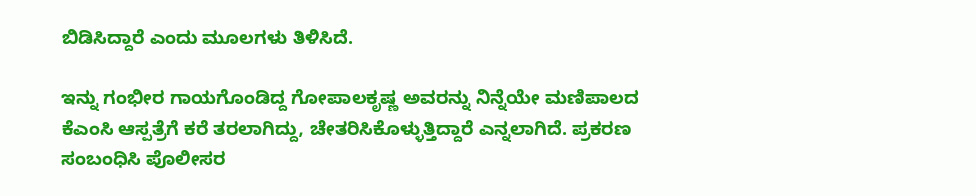ಬಿಡಿಸಿದ್ದಾರೆ ಎಂದು ಮೂಲಗಳು ತಿಳಿಸಿದೆ.

ಇನ್ನು ಗಂಭೀರ ಗಾಯಗೊಂಡಿದ್ದ ಗೋಪಾಲಕೃಷ್ಣ ಅವರನ್ನು ನಿನ್ನೆಯೇ ಮಣಿಪಾಲದ ಕೆಎಂಸಿ ಆಸ್ಪತ್ರೆಗೆ ಕರೆ ತರಲಾಗಿದ್ದು, ಚೇತರಿಸಿಕೊಳ್ಳುತ್ತಿದ್ದಾರೆ ಎನ್ನಲಾಗಿದೆ. ಪ್ರಕರಣ ಸಂಬಂಧಿಸಿ ಪೊಲೀಸರ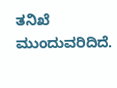ತನಿಖೆ ಮುಂದುವರಿದಿದೆ.